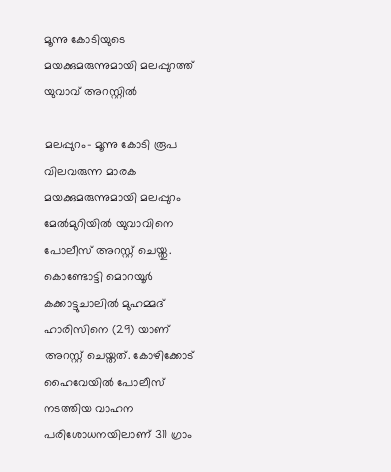മൂന്നു കോടിയുടെ മയക്കുമരുന്നുമായി മലപ്പുറത്ത് യുവാവ് അറസ്റ്റിൽ

മലപ്പുറം- മൂന്നു കോടി രൂപ വിലവരുന്ന മാരക മയക്കുമരുന്നുമായി മലപ്പുറം മേൽമുറിയിൽ യുവാവിനെ പോലീസ് അറസ്റ്റ് ചെയ്തു. കൊണ്ടോട്ടി മൊറയൂർ കക്കാട്ടുചാലിൽ മുഹമ്മദ് ഹാരിസിനെ (29) യാണ് അറസ്റ്റ് ചെയ്തത്. കോഴിക്കോട് ഹൈവേയിൽ പോലീസ് നടത്തിയ വാഹന പരിശോധനയിലാണ് 311 ഗ്രാം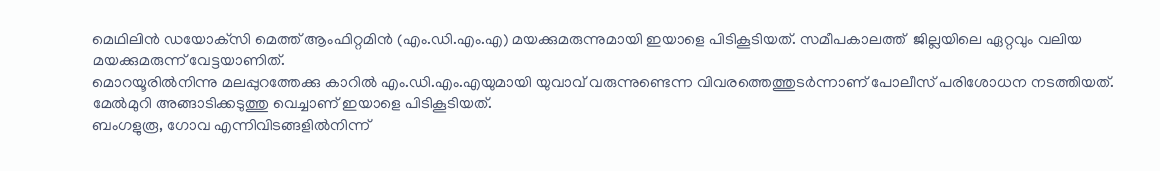മെഥിലിൻ ഡയോക്‌സി മെത്ത് ആംഫിറ്റമിൻ (എം.ഡി.എം.എ) മയക്കുമരുന്നുമായി ഇയാളെ പിടികൂടിയത്. സമീപകാലത്ത്  ജില്ലയിലെ ഏറ്റവും വലിയ മയക്കുമരുന്ന് വേട്ടയാണിത്.
മൊറയൂരിൽനിന്നു മലപ്പുറത്തേക്കു കാറിൽ എം.ഡി.എം.എയുമായി യുവാവ് വരുന്നുണ്ടെന്ന വിവരത്തെത്തുടർന്നാണ് പോലീസ് പരിശോധന നടത്തിയത്. മേൽമുറി അങ്ങാടിക്കടുത്തു വെച്ചാണ് ഇയാളെ പിടികൂടിയത്.
ബംഗളുരൂ, ഗോവ എന്നിവിടങ്ങളിൽനിന്ന്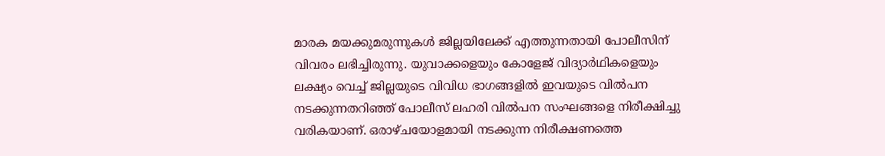മാരക മയക്കുമരുന്നുകൾ ജില്ലയിലേക്ക് എത്തുന്നതായി പോലീസിന് വിവരം ലഭിച്ചിരുന്നു. യുവാക്കളെയും കോളേജ് വിദ്യാർഥികളെയും ലക്ഷ്യം വെച്ച് ജില്ലയുടെ വിവിധ ഭാഗങ്ങളിൽ ഇവയുടെ വിൽപന നടക്കുന്നതറിഞ്ഞ് പോലീസ് ലഹരി വിൽപന സംഘങ്ങളെ നിരീക്ഷിച്ചു വരികയാണ്. ഒരാഴ്ചയോളമായി നടക്കുന്ന നിരീക്ഷണത്തെ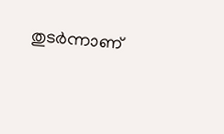തുടർന്നാണ്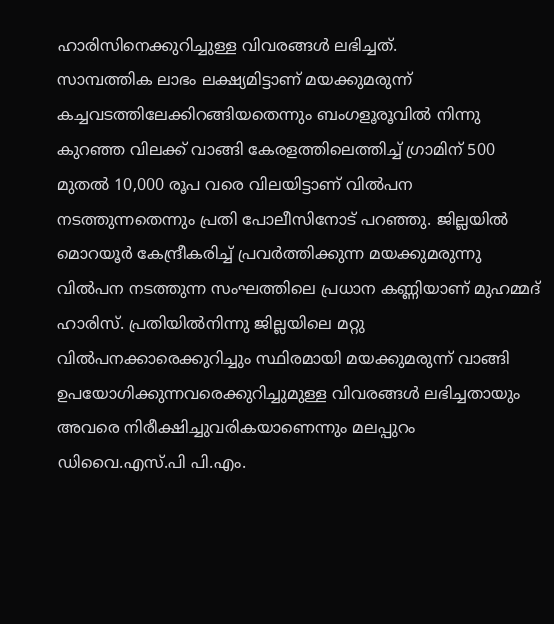ഹാരിസിനെക്കുറിച്ചുള്ള വിവരങ്ങൾ ലഭിച്ചത്.
സാമ്പത്തിക ലാഭം ലക്ഷ്യമിട്ടാണ് മയക്കുമരുന്ന് കച്ചവടത്തിലേക്കിറങ്ങിയതെന്നും ബംഗളൂരൂവിൽ നിന്നു കുറഞ്ഞ വിലക്ക് വാങ്ങി കേരളത്തിലെത്തിച്ച് ഗ്രാമിന് 500 മുതൽ 10,000 രൂപ വരെ വിലയിട്ടാണ് വിൽപന നടത്തുന്നതെന്നും പ്രതി പോലീസിനോട് പറഞ്ഞു. ജില്ലയിൽ മൊറയൂർ കേന്ദ്രീകരിച്ച് പ്രവർത്തിക്കുന്ന മയക്കുമരുന്നു വിൽപന നടത്തുന്ന സംഘത്തിലെ പ്രധാന കണ്ണിയാണ് മുഹമ്മദ് ഹാരിസ്. പ്രതിയിൽനിന്നു ജില്ലയിലെ മറ്റു വിൽപനക്കാരെക്കുറിച്ചും സ്ഥിരമായി മയക്കുമരുന്ന് വാങ്ങി ഉപയോഗിക്കുന്നവരെക്കുറിച്ചുമുള്ള വിവരങ്ങൾ ലഭിച്ചതായും അവരെ നിരീക്ഷിച്ചുവരികയാണെന്നും മലപ്പുറം ഡിവൈ.എസ്.പി പി.എം.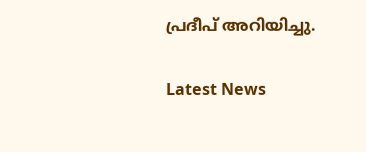പ്രദീപ് അറിയിച്ചു.

Latest News